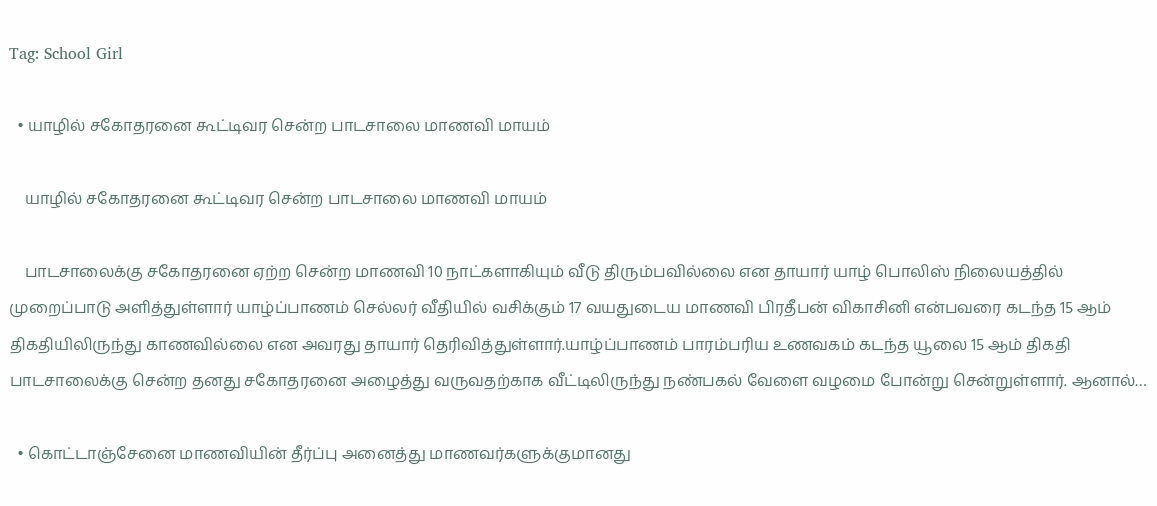Tag: School Girl

  • யாழில் சகோதரனை கூட்டிவர சென்ற பாடசாலை மாணவி மாயம்

    யாழில் சகோதரனை கூட்டிவர சென்ற பாடசாலை மாணவி மாயம்

    பாடசாலைக்கு சகோதரனை ஏற்ற சென்ற மாணவி 10 நாட்களாகியும் வீடு திரும்பவில்லை என தாயார் யாழ் பொலிஸ் நிலையத்தில் முறைப்பாடு அளித்துள்ளார் யாழ்ப்பாணம் செல்லர் வீதியில் வசிக்கும் 17 வயதுடைய மாணவி பிரதீபன் விகாசினி என்பவரை கடந்த 15 ஆம் திகதியிலிருந்து காணவில்லை என அவரது தாயார் தெரிவித்துள்ளார்.யாழ்ப்பாணம் பாரம்பரிய உணவகம் கடந்த யூலை 15 ஆம் திகதி பாடசாலைக்கு சென்ற தனது சகோதரனை அழைத்து வருவதற்காக வீட்டிலிருந்து நண்பகல் வேளை வழமை போன்று சென்றுள்ளார். ஆனால்…

  • கொட்டாஞ்சேனை மாணவியின் தீர்ப்பு அனைத்து மாணவர்களுக்குமானது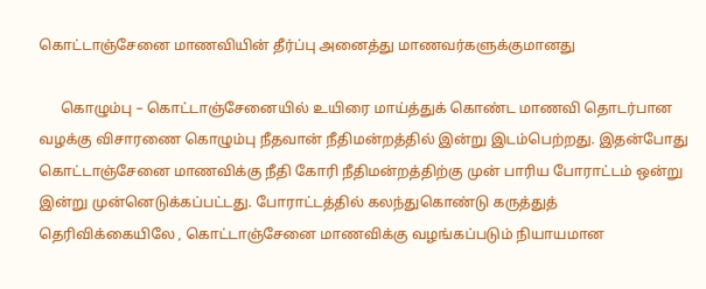கொட்டாஞ்சேனை மாணவியின் தீர்ப்பு அனைத்து மாணவர்களுக்குமானது

      கொழும்பு – கொட்டாஞ்சேனையில் உயிரை மாய்த்துக் கொண்ட மாணவி தொடர்பான வழக்கு விசாரணை கொழும்பு நீதவான் நீதிமன்றத்தில் இன்று இடம்பெற்றது. இதன்போது கொட்டாஞ்சேனை மாணவிக்கு நீதி கோரி நீதிமன்றத்திற்கு முன் பாரிய போராட்டம் ஒன்று இன்று முன்னெடுக்கப்பட்டது. போராட்டத்தில் கலந்துகொண்டு கருத்துத் தெரிவிக்கையிலே , கொட்டாஞ்சேனை மாணவிக்கு வழங்கப்படும் நியாயமான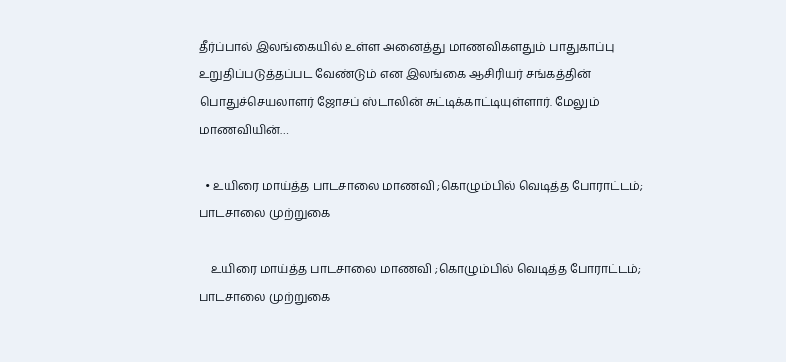தீர்ப்பால் இலங்கையில் உள்ள அனைத்து மாணவிகளதும் பாதுகாப்பு உறுதிப்படுத்தப்பட வேண்டும் என இலங்கை ஆசிரியர் சங்கத்தின் பொதுச்செயலாளர் ஜோசப் ஸ்டாலின் சுட்டிக்காட்டியுள்ளார். மேலும் மாணவியின்…

  • உயிரை மாய்த்த பாடசாலை மாணவி ;கொழும்பில் வெடித்த போராட்டம்; பாடசாலை முற்றுகை

    உயிரை மாய்த்த பாடசாலை மாணவி ;கொழும்பில் வெடித்த போராட்டம்; பாடசாலை முற்றுகை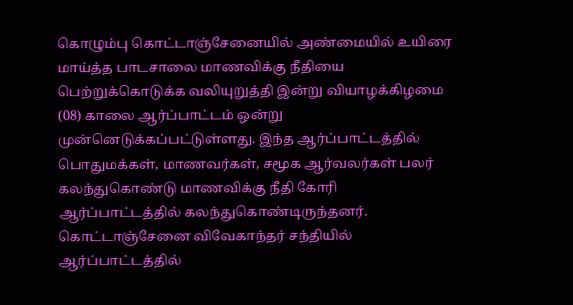கொழும்பு கொட்டாஞ்சேனையில் அண்மையில் உயிரை மாய்த்த பாடசாலை மாணவிக்கு நீதியை பெற்றுக்கொடுக்க வலியுறுத்தி இன்று வியாழக்கிழமை (08) காலை ஆர்ப்பாட்டம் ஒன்று முன்னெடுக்கப்பட்டுள்ளது. இந்த ஆர்ப்பாட்டத்தில் பொதுமக்கள், மாணவர்கள், சமூக ஆர்வலர்கள் பலர் கலந்துகொண்டு மாணவிக்கு நீதி கோரி ஆர்ப்பாட்டத்தில் கலந்துகொண்டிருந்தனர். கொட்டாஞ்சேனை விவேகாந்தர் சந்தியில் ஆர்ப்பாட்டத்தில்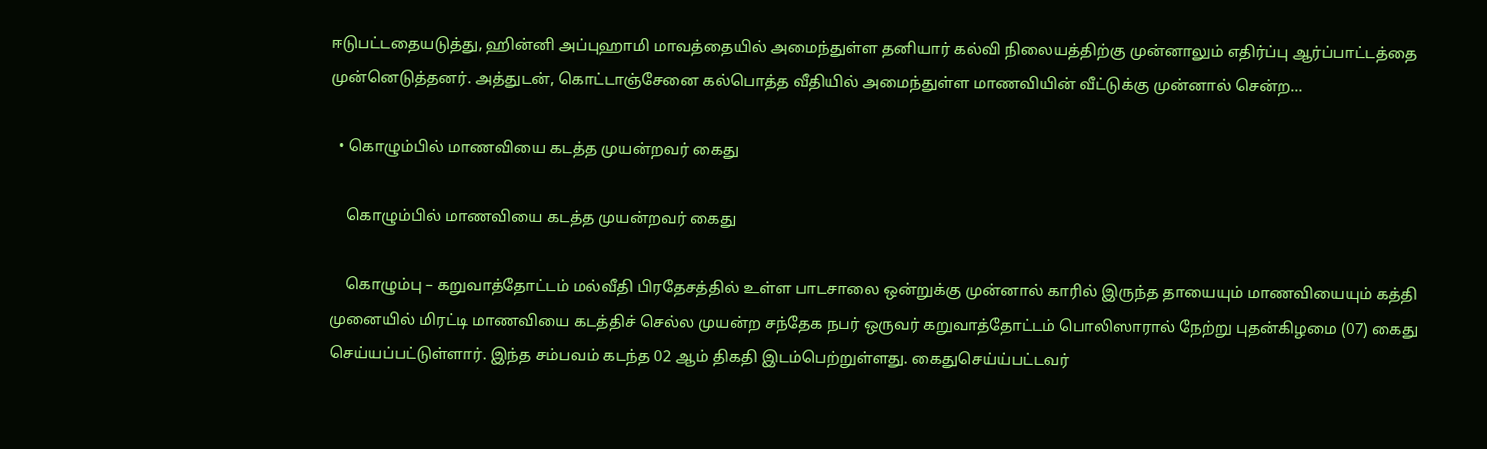ஈடுபட்டதையடுத்து, ஹின்னி அப்புஹாமி மாவத்தையில் அமைந்துள்ள தனியார் கல்வி நிலையத்திற்கு முன்னாலும் எதிர்ப்பு ஆர்ப்பாட்டத்தை முன்னெடுத்தனர். அத்துடன், கொட்டாஞ்சேனை கல்பொத்த வீதியில் அமைந்துள்ள மாணவியின் வீட்டுக்கு முன்னால் சென்ற…

  • கொழும்பில் மாணவியை கடத்த முயன்றவர் கைது

    கொழும்பில் மாணவியை கடத்த முயன்றவர் கைது

    கொழும்பு – கறுவாத்தோட்டம் மல்வீதி பிரதேசத்தில் உள்ள பாடசாலை ஒன்றுக்கு முன்னால் காரில் இருந்த தாயையும் மாணவியையும் கத்தி முனையில் மிரட்டி மாணவியை கடத்திச் செல்ல முயன்ற சந்தேக நபர் ஒருவர் கறுவாத்தோட்டம் பொலிஸாரால் நேற்று புதன்கிழமை (07) கைது செய்யப்பட்டுள்ளார். இந்த சம்பவம் கடந்த 02 ஆம் திகதி இடம்பெற்றுள்ளது. கைதுசெய்ய்பட்டவர்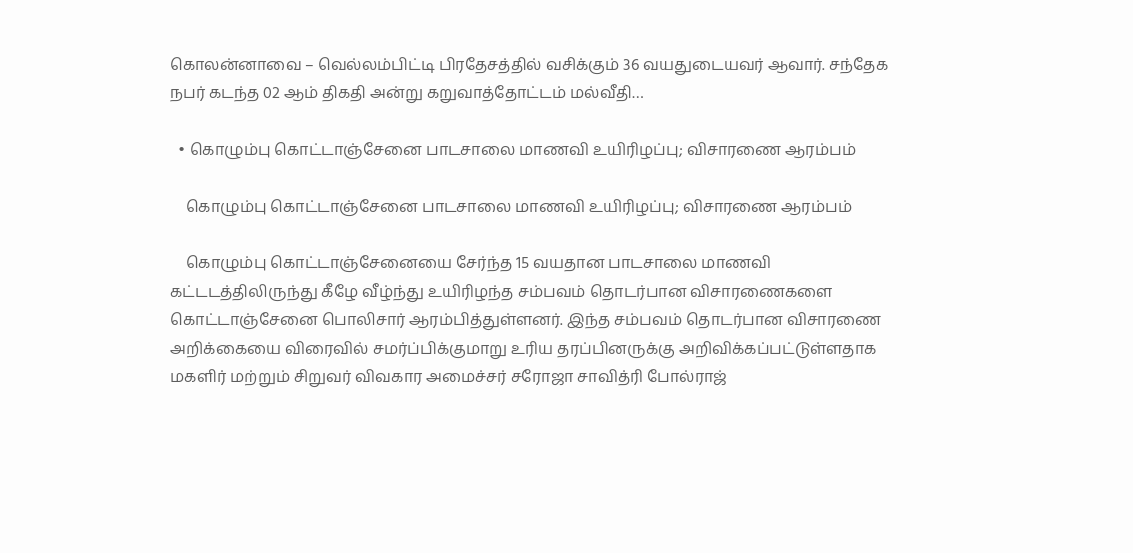கொலன்னாவை – வெல்லம்பிட்டி பிரதேசத்தில் வசிக்கும் 36 வயதுடையவர் ஆவார். சந்தேக நபர் கடந்த 02 ஆம் திகதி அன்று கறுவாத்தோட்டம் மல்வீதி…

  • கொழும்பு கொட்டாஞ்சேனை பாடசாலை மாணவி உயிரிழப்பு; விசாரணை ஆரம்பம்

    கொழும்பு கொட்டாஞ்சேனை பாடசாலை மாணவி உயிரிழப்பு; விசாரணை ஆரம்பம்

    கொழும்பு கொட்டாஞ்சேனையை சேர்ந்த 15 வயதான பாடசாலை மாணவி கட்டடத்திலிருந்து கீழே வீழ்ந்து உயிரிழந்த சம்பவம் தொடர்பான விசாரணைகளை கொட்டாஞ்சேனை பொலிசார் ஆரம்பித்துள்ளனர். இந்த சம்பவம் தொடர்பான விசாரணை அறிக்கையை விரைவில் சமர்ப்பிக்குமாறு உரிய தரப்பினருக்கு அறிவிக்கப்பட்டுள்ளதாக மகளிர் மற்றும் சிறுவர் விவகார அமைச்சர் சரோஜா சாவித்ரி போல்ராஜ்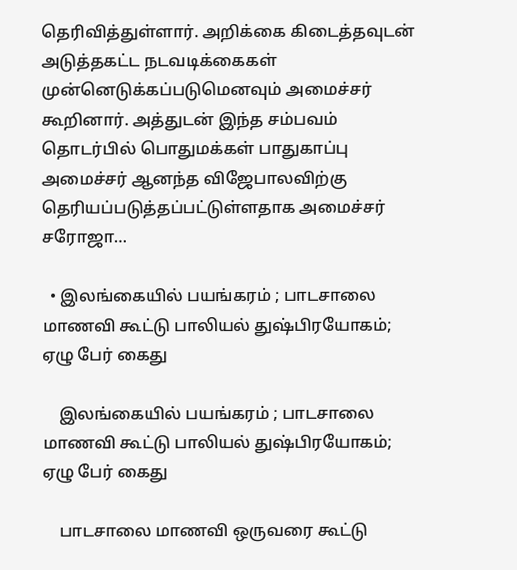தெரிவித்துள்ளார். அறிக்கை கிடைத்தவுடன் அடுத்தகட்ட நடவடிக்கைகள் முன்னெடுக்கப்படுமெனவும் அமைச்சர் கூறினார். அத்துடன் இந்த சம்பவம் தொடர்பில் பொதுமக்கள் பாதுகாப்பு அமைச்சர் ஆனந்த விஜேபாலவிற்கு தெரியப்படுத்தப்பட்டுள்ளதாக அமைச்சர் சரோஜா…

  • இலங்கையில் பயங்கரம் ; பாடசாலை மாணவி கூட்டு பாலியல் துஷ்பிரயோகம்; ஏழு பேர் கைது

    இலங்கையில் பயங்கரம் ; பாடசாலை மாணவி கூட்டு பாலியல் துஷ்பிரயோகம்; ஏழு பேர் கைது

    பாடசாலை மாணவி ஒருவரை கூட்டு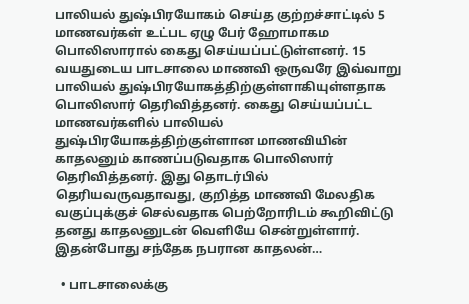பாலியல் துஷ்பிரயோகம் செய்த குற்றச்சாட்டில் 5 மாணவர்கள் உட்பட ஏழு பேர் ஹோமாகம பொலிஸாரால் கைது செய்யப்பட்டுள்ளனர். 15 வயதுடைய பாடசாலை மாணவி ஒருவரே இவ்வாறு பாலியல் துஷ்பிரயோகத்திற்குள்ளாகியுள்ளதாக பொலிஸார் தெரிவித்தனர். கைது செய்யப்பட்ட மாணவர்களில் பாலியல் துஷ்பிரயோகத்திற்குள்ளான மாணவியின் காதலனும் காணப்படுவதாக பொலிஸார் தெரிவித்தனர். இது தொடர்பில் தெரியவருவதாவது, குறித்த மாணவி மேலதிக வகுப்புக்குச் செல்வதாக பெற்றோரிடம் கூறிவிட்டு தனது காதலனுடன் வெளியே சென்றுள்ளார். இதன்போது சந்தேக நபரான காதலன்…

  • பாடசாலைக்கு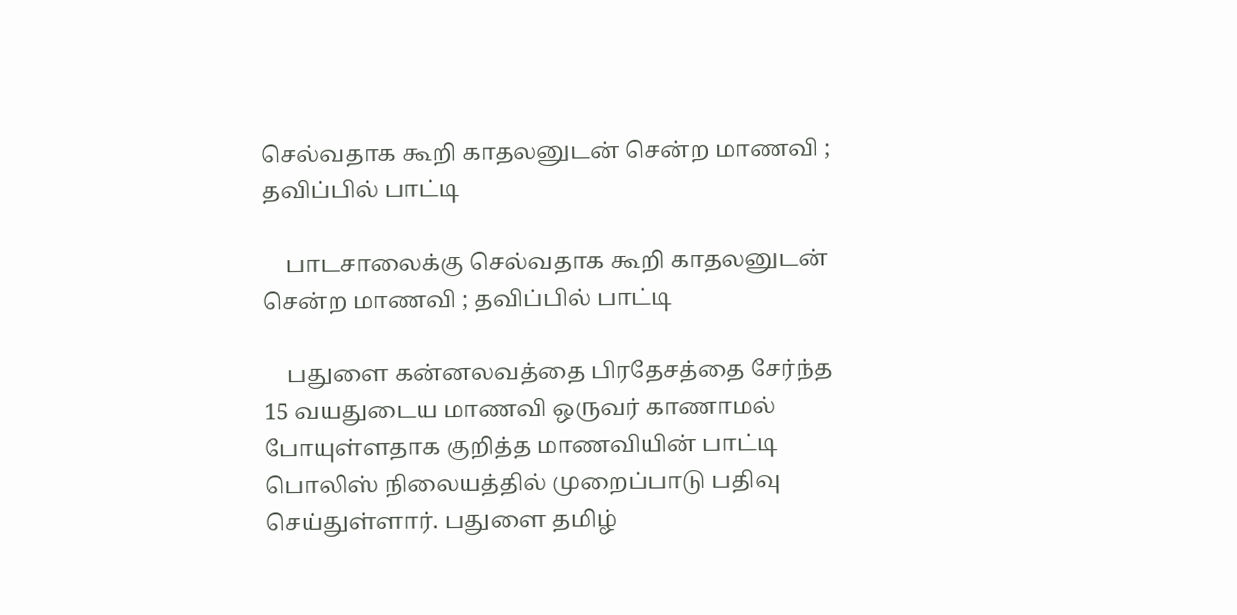செல்வதாக கூறி காதலனுடன் சென்ற மாணவி ; தவிப்பில் பாட்டி

    பாடசாலைக்கு செல்வதாக கூறி காதலனுடன் சென்ற மாணவி ; தவிப்பில் பாட்டி

    பதுளை கன்னலவத்தை பிரதேசத்தை சேர்ந்த 15 வயதுடைய மாணவி ஒருவர் காணாமல் போயுள்ளதாக குறித்த மாணவியின் பாட்டி பொலிஸ் நிலையத்தில் முறைப்பாடு பதிவு செய்துள்ளார். பதுளை தமிழ்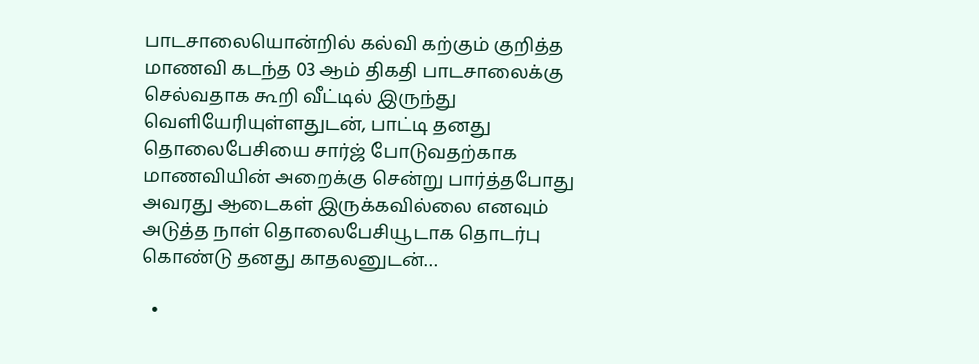பாடசாலையொன்றில் கல்வி கற்கும் குறித்த மாணவி கடந்த 03 ஆம் திகதி பாடசாலைக்கு செல்வதாக கூறி வீட்டில் இருந்து வெளியேரியுள்ளதுடன், பாட்டி தனது தொலைபேசியை சார்ஜ் போடுவதற்காக மாணவியின் அறைக்கு சென்று பார்த்தபோது அவரது ஆடைகள் இருக்கவில்லை எனவும் அடுத்த நாள் தொலைபேசியூடாக தொடர்பு கொண்டு தனது காதலனுடன்…

  •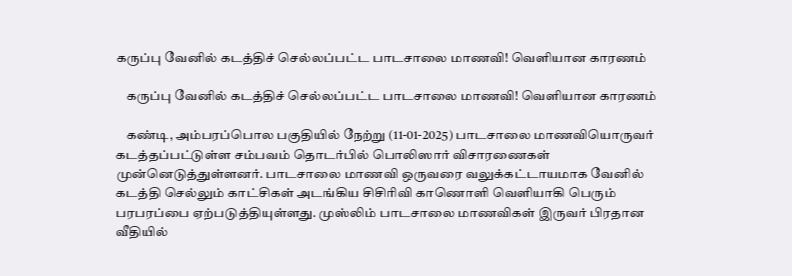கருப்பு வேனில் கடத்திச் செல்லப்பட்ட பாடசாலை மாணவி! வெளியான காரணம்

    கருப்பு வேனில் கடத்திச் செல்லப்பட்ட பாடசாலை மாணவி! வெளியான காரணம்

    கண்டி, அம்பரப்பொல பகுதியில் நேற்று (11-01-2025) பாடசாலை மாணவியொருவர் கடத்தப்பட்டுள்ள சம்பவம் தொடர்பில் பொலிஸார் விசாரணைகள் முன்னெடுத்துள்ளனர். பாடசாலை மாணவி ஒருவரை வலுக்கட்டாயமாக வேனில் கடத்தி செல்லும் காட்சிகள் அடங்கிய சிசிரிவி காணொளி வெளியாகி பெரும் பரபரப்பை ஏற்படுத்தியுள்ளது. முஸ்லிம் பாடசாலை மாணவிகள் இருவர் பிரதான வீதியில்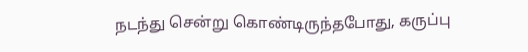நடந்து சென்று கொண்டிருந்தபோது, கருப்பு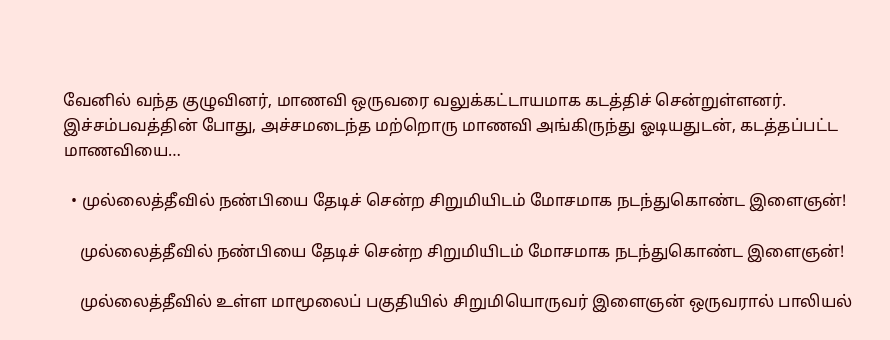வேனில் வந்த குழுவினர், மாணவி ஒருவரை வலுக்கட்டாயமாக கடத்திச் சென்றுள்ளனர். இச்சம்பவத்தின் போது, அச்சமடைந்த மற்றொரு மாணவி அங்கிருந்து ஓடியதுடன், கடத்தப்பட்ட மாணவியை…

  • முல்லைத்தீவில் நண்பியை தேடிச் சென்ற சிறுமியிடம் மோசமாக நடந்துகொண்ட இளைஞன்!

    முல்லைத்தீவில் நண்பியை தேடிச் சென்ற சிறுமியிடம் மோசமாக நடந்துகொண்ட இளைஞன்!

    முல்லைத்தீவில் உள்ள மாமூலைப் பகுதியில் சிறுமியொருவர் இளைஞன் ஒருவரால் பாலியல்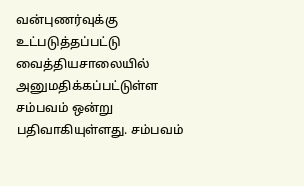வன்புணர்வுக்கு உட்படுத்தப்பட்டு வைத்தியசாலையில் அனுமதிக்கப்பட்டுள்ள சம்பவம் ஒன்று பதிவாகியுள்ளது. சம்பவம்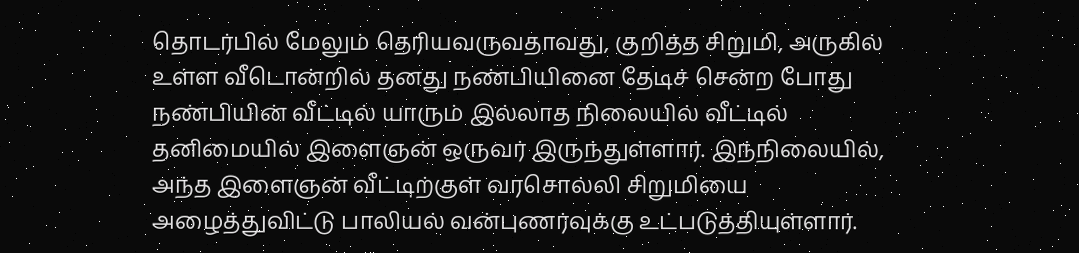தொடர்பில் மேலும் தெரியவருவதாவது, குறித்த சிறுமி, அருகில் உள்ள வீடொன்றில் தனது நண்பியினை தேடிச் சென்ற போது நண்பியின் வீட்டில் யாரும் இல்லாத நிலையில் வீட்டில் தனிமையில் இளைஞன் ஒருவர் இருந்துள்ளார். இந்நிலையில், அந்த இளைஞன் வீட்டிற்குள் வரசொல்லி சிறுமியை அழைத்துவிட்டு பாலியல் வன்புணர்வுக்கு உட்படுத்தியுள்ளார்.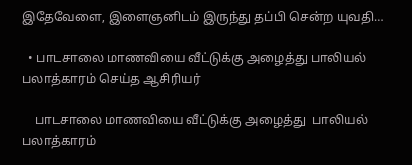இதேவேளை, இளைஞனிடம் இருந்து தப்பி சென்ற யுவதி…

  • பாடசாலை மாணவியை வீட்டுக்கு அழைத்து பாலியல் பலாத்காரம் செய்த ஆசிரியர்

    பாடசாலை மாணவியை வீட்டுக்கு அழைத்து  பாலியல் பலாத்காரம்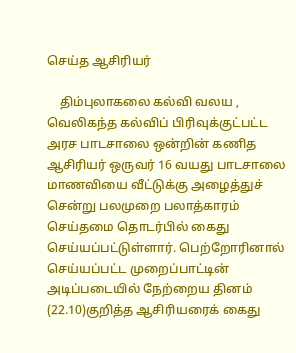செய்த ஆசிரியர்

    திம்புலாகலை கல்வி வலய , வெலிகந்த கல்விப் பிரிவுக்குட்பட்ட அரச பாடசாலை ஒன்றின் கணித ஆசிரியர் ஒருவர் 16 வயது பாடசாலை மாணவியை வீட்டுக்கு அழைத்துச் சென்று பலமுறை பலாத்காரம் செய்தமை தொடர்பில் கைது செய்யப்பட்டுள்ளார். பெற்றோரினால் செய்யப்பட்ட முறைப்பாட்டின் அடிப்படையில் நேற்றைய தினம் (22.10)குறித்த ஆசிரியரைக் கைது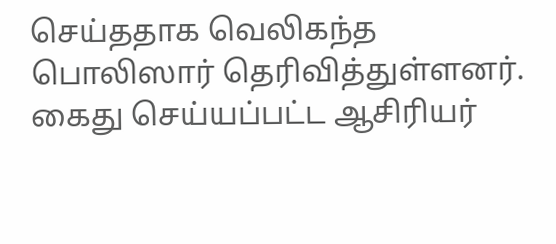செய்ததாக வெலிகந்த பொலிஸார் தெரிவித்துள்ளனர். கைது செய்யப்பட்ட ஆசிரியர்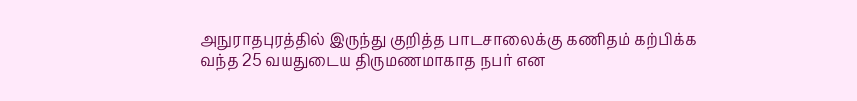அநுராதபுரத்தில் இருந்து குறித்த பாடசாலைக்கு கணிதம் கற்பிக்க வந்த 25 வயதுடைய திருமணமாகாத நபர் என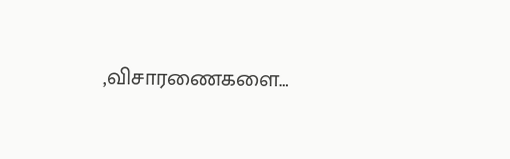,விசாரணைகளை…